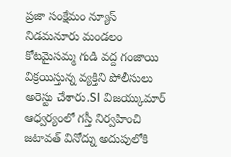ప్రజా సంక్షేమం న్యూస్
నిడమనూరు మండలం కోటమైసమ్మ గుడి వద్ద గంజాయి విక్రయిస్తున్న వ్యక్తిని పోలీసులు అరెస్టు చేశారు.SI విజయ్కుమార్ ఆధ్వర్యంలో గస్తీ నిర్వహించి జటావత్ వినోద్ను అదుపులోకి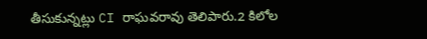తీసుకున్నట్లు CI రాఘవరావు తెలిపారు.2 కిలోల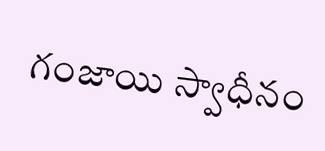గంజాయి స్వాధీనం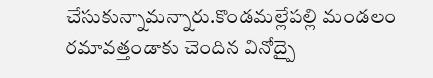చేసుకున్నామన్నారు.కొండమల్లేపల్లి మండలం రమావత్తండాకు చెందిన వినోద్పై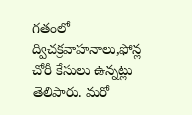గతంలో ద్విచక్రవాహనాలు,ఫోన్ల చోరీ కేసులు ఉన్నట్లు తెలిపారు. మరో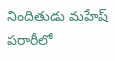నిందితుడు మహేష్ పరారీలో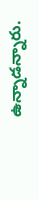ఉన్నాడన్నారు.